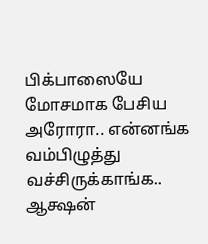பிக்பாஸையே மோசமாக பேசிய அரோரா.. என்னங்க வம்பிழுத்து வச்சிருக்காங்க.. ஆக்ஷன்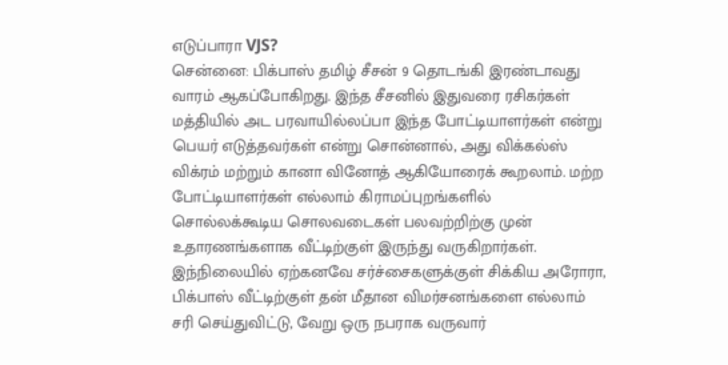எடுப்பாரா VJS?
சென்னை: பிக்பாஸ் தமிழ் சீசன் 9 தொடங்கி இரண்டாவது வாரம் ஆகப்போகிறது. இந்த சீசனில் இதுவரை ரசிகர்கள் மத்தியில் அட பரவாயில்லப்பா இந்த போட்டியாளர்கள் என்று பெயர் எடுத்தவர்கள் என்று சொன்னால், அது விக்கல்ஸ் விக்ரம் மற்றும் கானா வினோத் ஆகியோரைக் கூறலாம். மற்ற போட்டியாளர்கள் எல்லாம் கிராமப்புறங்களில் சொல்லக்கூடிய சொலவடைகள் பலவற்றிற்கு முன் உதாரணங்களாக வீட்டிற்குள் இருந்து வருகிறார்கள்.
இந்நிலையில் ஏற்கனவே சர்ச்சைகளுக்குள் சிக்கிய அரோரா, பிக்பாஸ் வீட்டிற்குள் தன் மீதான விமர்சனங்களை எல்லாம் சரி செய்துவிட்டு, வேறு ஒரு நபராக வருவார்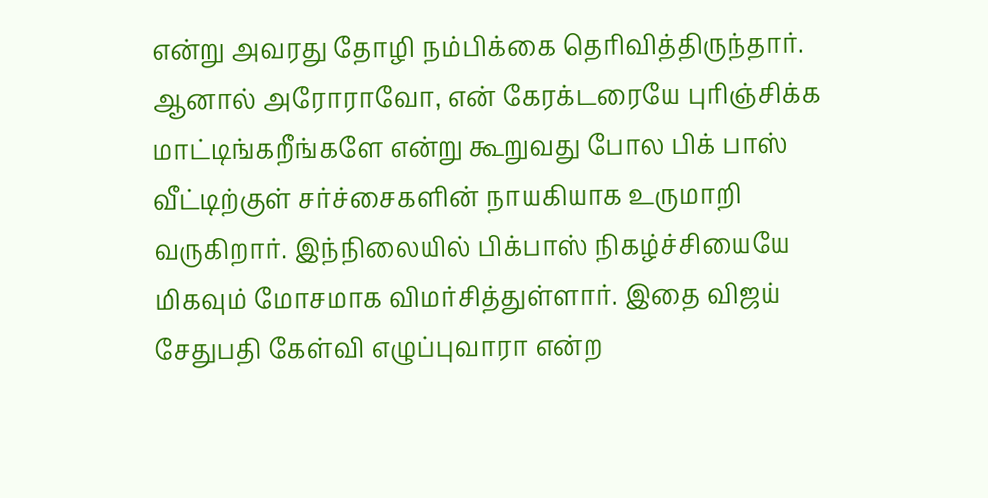என்று அவரது தோழி நம்பிக்கை தெரிவித்திருந்தார். ஆனால் அரோராவோ, என் கேரக்டரையே புரிஞ்சிக்க மாட்டிங்கறீங்களே என்று கூறுவது போல பிக் பாஸ் வீட்டிற்குள் சர்ச்சைகளின் நாயகியாக உருமாறி வருகிறார். இந்நிலையில் பிக்பாஸ் நிகழ்ச்சியையே மிகவும் மோசமாக விமர்சித்துள்ளார். இதை விஜய் சேதுபதி கேள்வி எழுப்புவாரா என்ற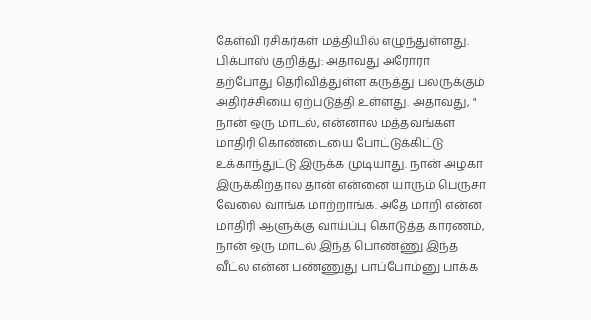கேள்வி ரசிகர்கள் மத்தியில் எழுந்துள்ளது.
பிக்பாஸ் குறித்து: அதாவது அரோரா தற்போது தெரிவித்துள்ள கருத்து பலருக்கும் அதிர்ச்சியை ஏற்படுத்தி உள்ளது. அதாவது, " நான் ஒரு மாடல், என்னால மத்தவங்கள மாதிரி கொண்டையை போட்டுக்கிட்டு உக்காந்துட்டு இருக்க முடியாது. நான் அழகா இருக்கிறதால தான் என்னை யாரும் பெருசா வேலை வாங்க மாற்றாங்க. அதே மாறி என்ன மாதிரி ஆளுக்கு வாய்ப்பு கொடுத்த காரணம், நான் ஒரு மாடல் இந்த பொண்ணு இந்த வீட்ல என்ன பண்ணுது பாப்போம்னு பாக்க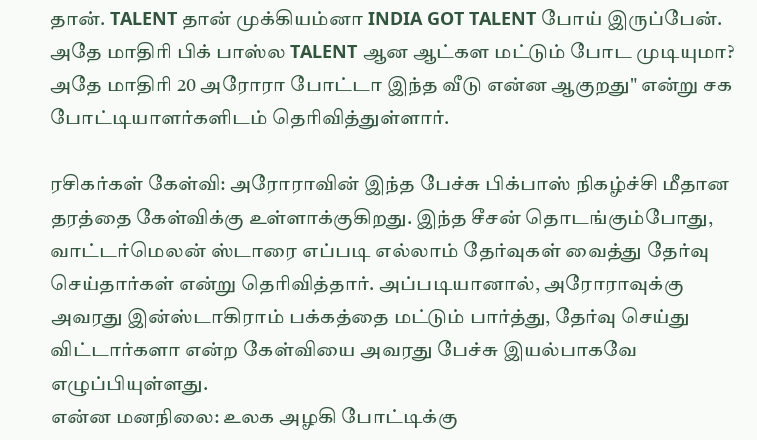தான். TALENT தான் முக்கியம்னா INDIA GOT TALENT போய் இருப்பேன். அதே மாதிரி பிக் பாஸ்ல TALENT ஆன ஆட்கள மட்டும் போட முடியுமா? அதே மாதிரி 20 அரோரா போட்டா இந்த வீடு என்ன ஆகுறது" என்று சக போட்டியாளர்களிடம் தெரிவித்துள்ளார்.

ரசிகர்கள் கேள்வி: அரோராவின் இந்த பேச்சு பிக்பாஸ் நிகழ்ச்சி மீதான தரத்தை கேள்விக்கு உள்ளாக்குகிறது. இந்த சீசன் தொடங்கும்போது, வாட்டர்மெலன் ஸ்டாரை எப்படி எல்லாம் தேர்வுகள் வைத்து தேர்வு செய்தார்கள் என்று தெரிவித்தார். அப்படியானால், அரோராவுக்கு அவரது இன்ஸ்டாகிராம் பக்கத்தை மட்டும் பார்த்து, தேர்வு செய்து விட்டார்களா என்ற கேள்வியை அவரது பேச்சு இயல்பாகவே எழுப்பியுள்ளது.
என்ன மனநிலை: உலக அழகி போட்டிக்கு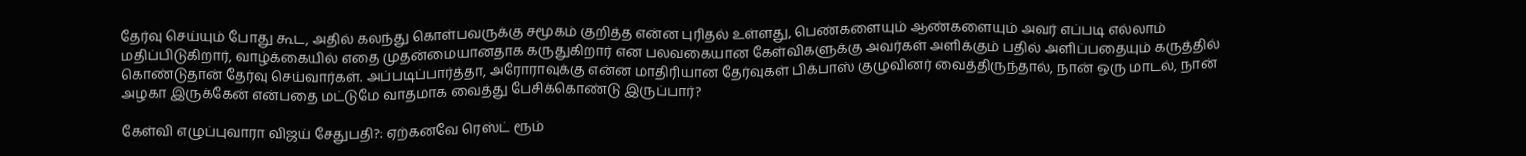தேர்வு செய்யும் போது கூட, அதில் கலந்து கொள்பவருக்கு சமூகம் குறித்த என்ன புரிதல் உள்ளது, பெண்களையும் ஆண்களையும் அவர் எப்படி எல்லாம் மதிப்பிடுகிறார், வாழ்க்கையில் எதை முதன்மையானதாக கருதுகிறார் என பலவகையான கேள்விகளுக்கு அவர்கள் அளிக்கும் பதில் அளிப்பதையும் கருத்தில் கொண்டுதான் தேர்வு செய்வார்கள். அப்படிப்பார்த்தா, அரோராவுக்கு என்ன மாதிரியான தேர்வுகள் பிக்பாஸ் குழுவினர் வைத்திருந்தால், நான் ஒரு மாடல், நான் அழகா இருக்கேன் என்பதை மட்டுமே வாதமாக வைத்து பேசிக்கொண்டு இருப்பார்?

கேள்வி எழுப்புவாரா விஜய் சேதுபதி?: ஏற்கனவே ரெஸ்ட் ரூம்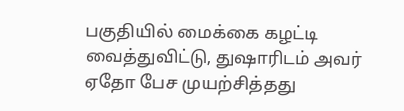பகுதியில் மைக்கை கழட்டி வைத்துவிட்டு, துஷாரிடம் அவர் ஏதோ பேச முயற்சித்தது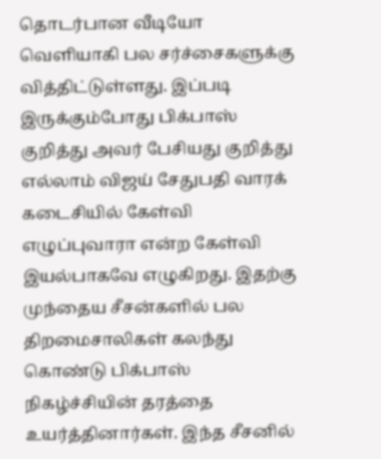தொடர்பான வீடியோ வெளியாகி பல சர்ச்சைகளுக்கு வித்திட்டுள்ளது. இப்படி இருக்கும்போது பிக்பாஸ் குறித்து அவர் பேசியது குறித்து எல்லாம் விஜய் சேதுபதி வாரக் கடைசியில் கேள்வி எழுப்புவாரா என்ற கேள்வி இயல்பாகவே எழுகிறது. இதற்கு முந்தைய சீசன்களில் பல திறமைசாலிகள் கலந்து கொண்டு பிக்பாஸ் நிகழ்ச்சியின் தரத்தை உயர்த்தினார்கள். இந்த சீசனில்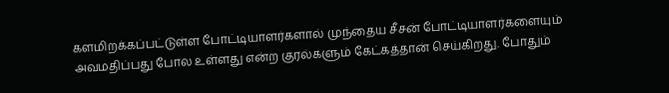களமிறக்கப்பட்டுள்ள போட்டியாளர்களால் முந்தைய சீசன் போட்டியாளர்களையும் அவமதிப்பது போல உள்ளது என்ற குரல்களும் கேட்கத்தான் செய்கிறது. போதும்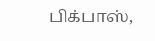பிக்பாஸ்,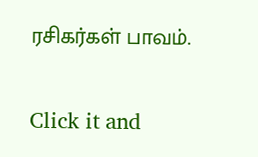ரசிகர்கள் பாவம்.


Click it and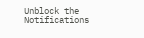Unblock the Notifications